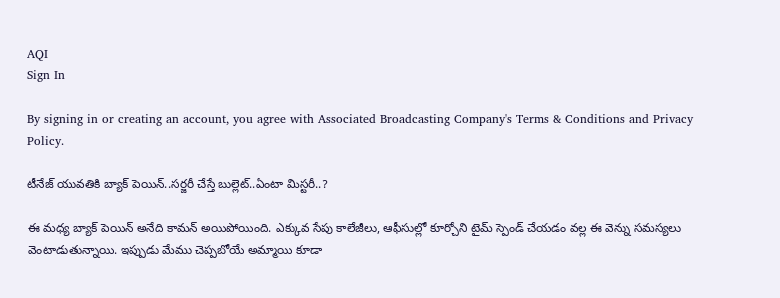AQI
Sign In

By signing in or creating an account, you agree with Associated Broadcasting Company's Terms & Conditions and Privacy Policy.

టీనేజ్ యువతికి బ్యాక్ పెయిన్..సర్జరీ చేస్తే బుల్లెట్..ఏంటా మిస్టరీ..?

ఈ మధ్య బ్యాక్ పెయిన్ అనేది కామన్ అయిపోయింది. ఎక్కువ సేపు కాలేజీలు, ఆఫీసుల్లో కూర్చోని టైమ్ స్పెండ్ చేయడం వల్ల ఈ వెన్ను సమస్యలు వెంటాడుతున్నాయి. ఇప్పుడు మేము చెప్పబోయే అమ్మాయి కూడా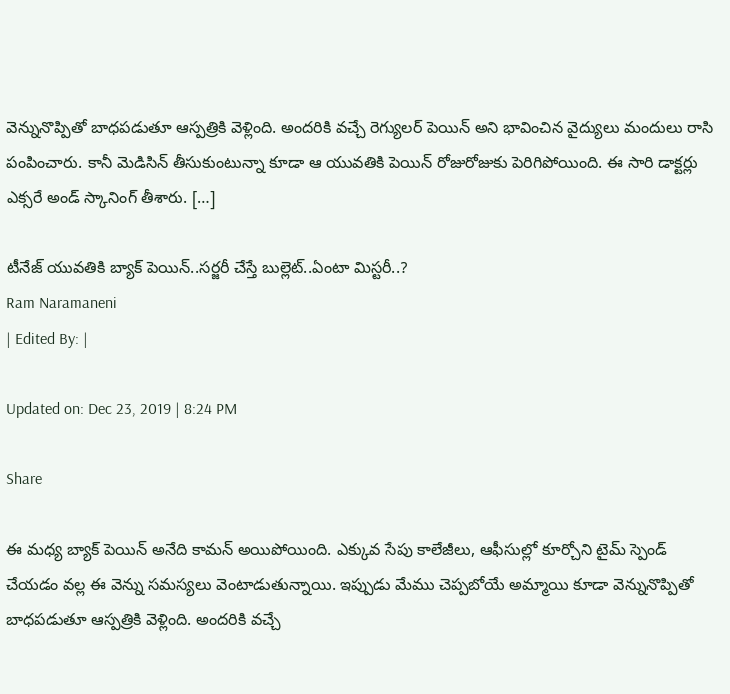వెన్నునొప్పితో బాధపడుతూ ఆస్పత్రికి వెళ్లింది. అందరికి వచ్చే రెగ్యులర్ పెయిన్ అని భావించిన వైద్యులు మందులు రాసి పంపించారు. కానీ మెడిసిన్ తీసుకుంటున్నా కూడా ఆ యువతికి పెయిన్ రోజురోజుకు పెరిగిపోయింది. ఈ సారి డాక్టర్లు ఎక్సరే అండ్ స్కానింగ్ తీశారు. […]

టీనేజ్ యువతికి బ్యాక్ పెయిన్..సర్జరీ చేస్తే బుల్లెట్..ఏంటా మిస్టరీ..?
Ram Naramaneni
| Edited By: |

Updated on: Dec 23, 2019 | 8:24 PM

Share

ఈ మధ్య బ్యాక్ పెయిన్ అనేది కామన్ అయిపోయింది. ఎక్కువ సేపు కాలేజీలు, ఆఫీసుల్లో కూర్చోని టైమ్ స్పెండ్ చేయడం వల్ల ఈ వెన్ను సమస్యలు వెంటాడుతున్నాయి. ఇప్పుడు మేము చెప్పబోయే అమ్మాయి కూడా వెన్నునొప్పితో బాధపడుతూ ఆస్పత్రికి వెళ్లింది. అందరికి వచ్చే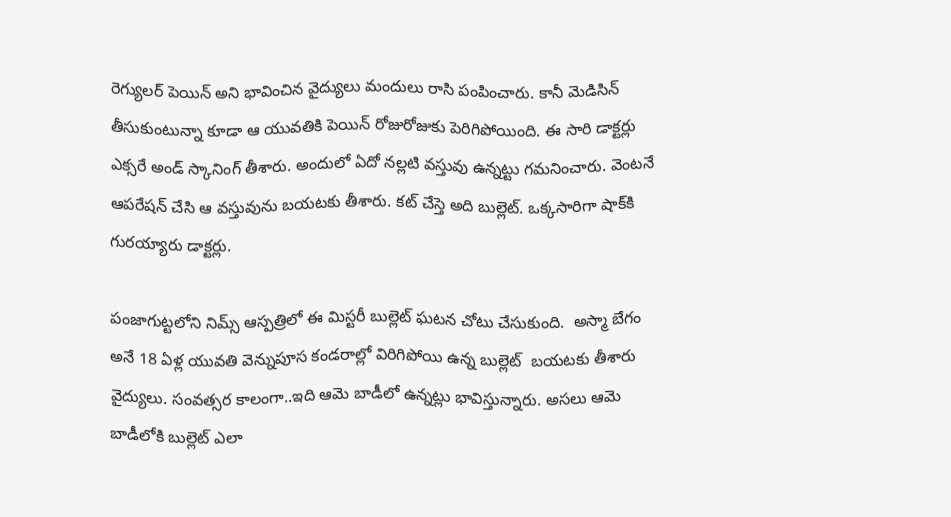రెగ్యులర్ పెయిన్ అని భావించిన వైద్యులు మందులు రాసి పంపించారు. కానీ మెడిసిన్ తీసుకుంటున్నా కూడా ఆ యువతికి పెయిన్ రోజురోజుకు పెరిగిపోయింది. ఈ సారి డాక్టర్లు ఎక్సరే అండ్ స్కానింగ్ తీశారు. అందులో ఏదో నల్లటి వస్తువు ఉన్నట్టు గమనించారు. వెంటనే ఆపరేషన్ చేసి ఆ వస్తువును బయటకు తీశారు. కట్ చేస్తె అది బుల్లెట్. ఒక్కసారిగా షాక్‌కి గురయ్యారు డాక్టర్లు.

పంజాగుట్టలోని నిమ్స్ ఆస్పత్రిలో ఈ మిస్టరీ బుల్లెట్ ఘటన చోటు చేసుకుంది.  అస్మా బేగం అనే 18 ఏళ్ల యువతి వెన్నుపూస కండరాల్లో విరిగిపోయి ఉన్న బుల్లెట్  బయటకు తీశారు వైద్యులు. సంవత్సర కాలంగా..ఇది ఆమె బాడీలో ఉన్నట్లు భావిస్తున్నారు. అసలు ఆమె బాడీలోకి బుల్లెట్ ఎలా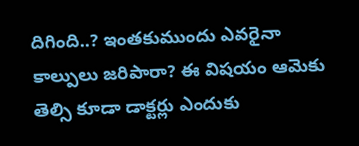దిగింది..? ఇంతకుముందు ఎవరైనా కాల్పులు జరిపారా? ఈ విషయం ఆమెకు తెల్సి కూడా డాక్టర్లు ఎందుకు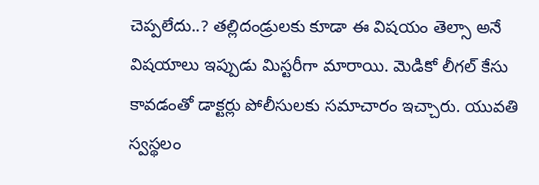చెప్పలేదు..? తల్లిదండ్రులకు కూడా ఈ విషయం తెల్సా అనే విషయాలు ఇప్పుడు మిస్టరీగా మారాయి. మెడికో లీగల్ కేసు కావడంతో డాక్టర్లు పోలీసులకు సమాచారం ఇచ్చారు. యువతి స్వస్థలం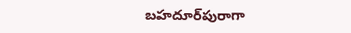బహదూర్‌పురాగా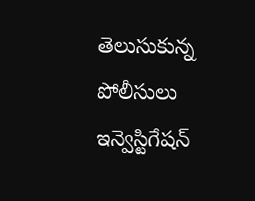తెలుసుకున్న పోలీసులు ఇన్వెస్టిగేషన్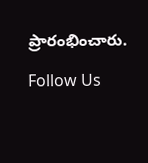ప్రారంభించారు.

Follow Us